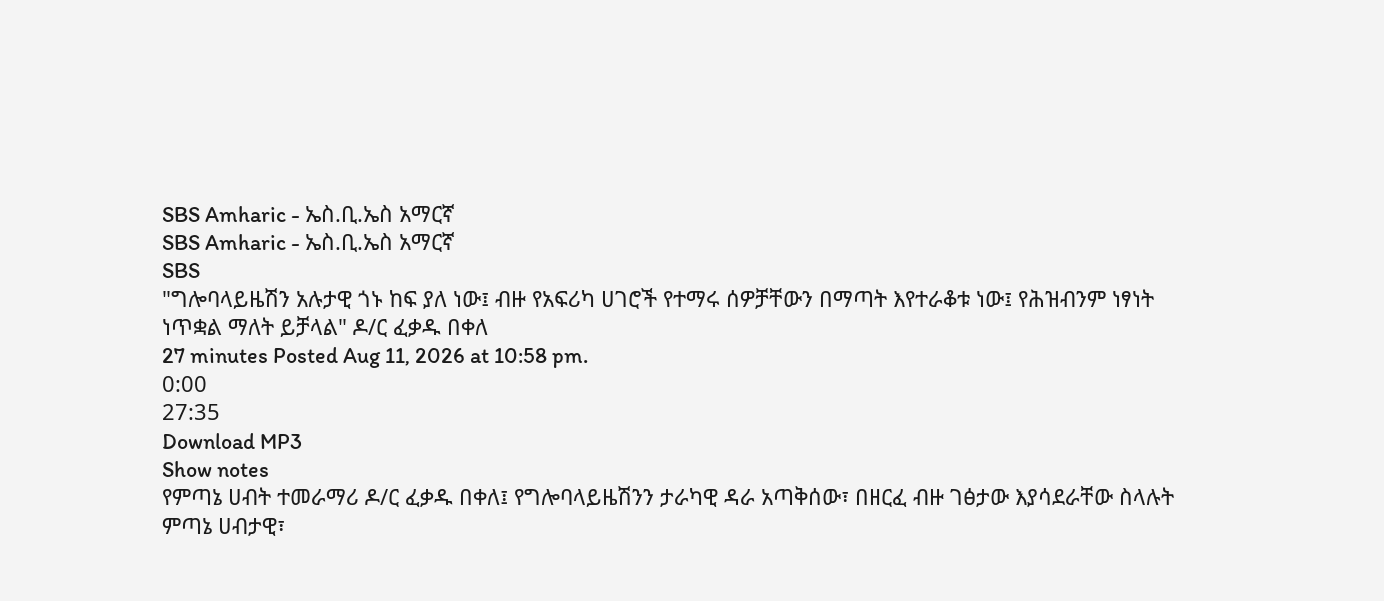SBS Amharic - ኤስ.ቢ.ኤስ አማርኛ
SBS Amharic - ኤስ.ቢ.ኤስ አማርኛ
SBS
"ግሎባላይዜሽን አሉታዊ ጎኑ ከፍ ያለ ነው፤ ብዙ የአፍሪካ ሀገሮች የተማሩ ሰዎቻቸውን በማጣት እየተራቆቱ ነው፤ የሕዝብንም ነፃነት ነጥቋል ማለት ይቻላል" ዶ/ር ፈቃዱ በቀለ
27 minutes Posted Aug 11, 2026 at 10:58 pm.
0:00
27:35
Download MP3
Show notes
የምጣኔ ሀብት ተመራማሪ ዶ/ር ፈቃዱ በቀለ፤ የግሎባላይዜሽንን ታራካዊ ዳራ አጣቅሰው፣ በዘርፈ ብዙ ገፅታው እያሳደራቸው ስላሉት ምጣኔ ሀብታዊ፣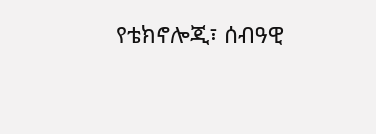የቴክኖሎጂ፣ ሰብዓዊ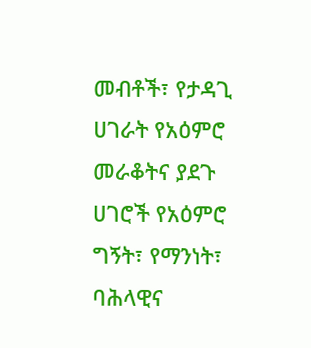መብቶች፣ የታዳጊ ሀገራት የአዕምሮ መራቆትና ያደጉ ሀገሮች የአዕምሮ ግኝት፣ የማንነት፣ ባሕላዊና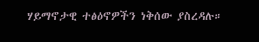ሃይማኖታዊ ተፅዕኖዎችን ነቅሰው ያስረዳሉ።